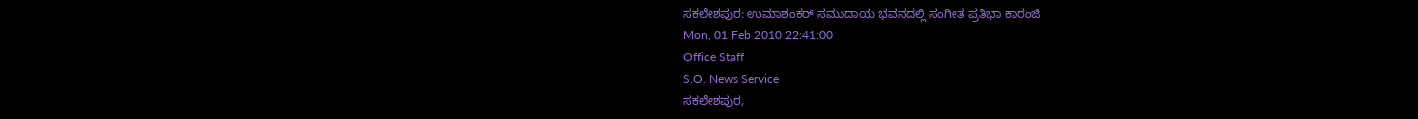ಸಕಲೇಶಪುರ: ಉಮಾಶಂಕರ್ ಸಮುದಾಯ ಭವನದಲ್ಲಿ ಸಂಗೀತ ಪ್ರತಿಭಾ ಕಾರಂಜಿ
Mon, 01 Feb 2010 22:41:00
Office Staff
S.O. News Service
ಸಕಲೇಶಪುರ,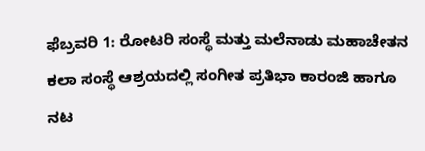ಫೆಬ್ರವರಿ 1: ರೋಟರಿ ಸಂಸ್ಥೆ ಮತ್ತು ಮಲೆನಾಡು ಮಹಾಚೇತನ ಕಲಾ ಸಂಸ್ಥೆ ಆಶ್ರಯದಲ್ಲಿ ಸಂಗೀತ ಪ್ರತಿಭಾ ಕಾರಂಜಿ ಹಾಗೂ ನಟ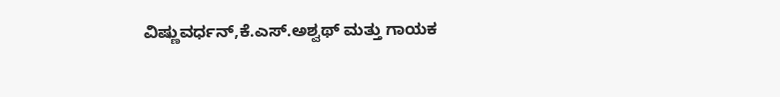ವಿಷ್ಣುವರ್ಧನ್,ಕೆ.ಎಸ್.ಅಶ್ವಥ್ ಮತ್ತು ಗಾಯಕ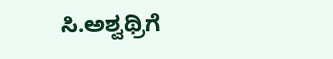ಸಿ.ಅಶ್ವಥ್ರಿಗೆ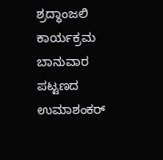ಶ್ರದ್ಧಾಂಜಲಿ ಕಾರ್ಯಕ್ರಮ ಬಾನುವಾರ ಪಟ್ಟಣದ ಉಮಾಶಂಕರ್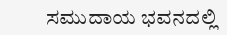ಸಮುದಾಯ ಭವನದಲ್ಲಿ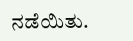ನಡೆಯಿತು.